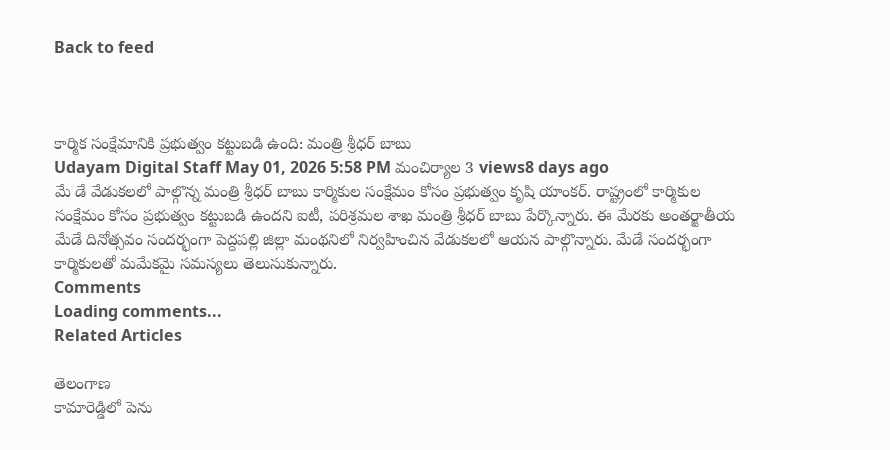Back to feed



కార్మిక సంక్షేమానికి ప్రభుత్వం కట్టుబడి ఉంది: మంత్రి శ్రీధర్ బాబు
Udayam Digital Staff May 01, 2026 5:58 PM మంచిర్యాల 3 views8 days ago
మే డే వేడుకలలో పాల్గొన్న మంత్రి శ్రీధర్ బాబు కార్మికుల సంక్షేమం కోసం ప్రభుత్వం కృషి యాంకర్. రాష్ట్రంలో కార్మికుల సంక్షేమం కోసం ప్రభుత్వం కట్టుబడి ఉందని ఐటీ, పరిశ్రమల శాఖ మంత్రి శ్రీధర్ బాబు పేర్కొన్నారు. ఈ మేరకు అంతర్జాతీయ మేడే దినోత్సవం సందర్భంగా పెద్దపల్లి జిల్లా మంథనిలో నిర్వహించిన వేడుకలలో ఆయన పాల్గొన్నారు. మేడే సందర్భంగా కార్మికులతో మమేకమై సమస్యలు తెలుసుకున్నారు.
Comments
Loading comments...
Related Articles

తెలంగాణ
కామారెడ్డిలో పెను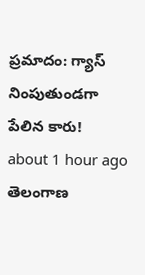ప్రమాదం: గ్యాస్ నింపుతుండగా పేలిన కారు!
about 1 hour ago
తెలంగాణ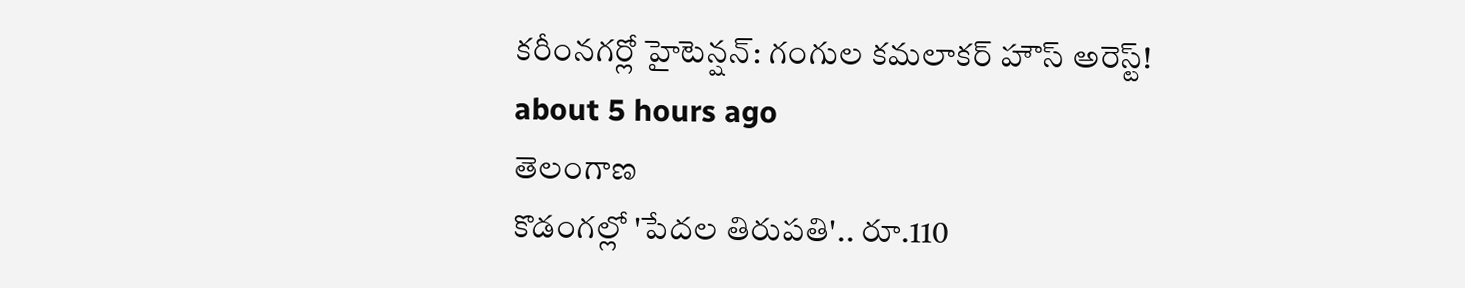కరీంనగర్లో హైటెన్షన్: గంగుల కమలాకర్ హౌస్ అరెస్ట్!
about 5 hours ago
తెలంగాణ
కొడంగల్లో 'పేదల తిరుపతి'.. రూ.110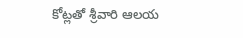కోట్లతో శ్రీవారి ఆలయ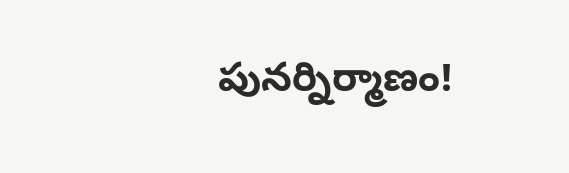పునర్నిర్మాణం!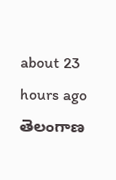about 23 hours ago
తెలంగాణ